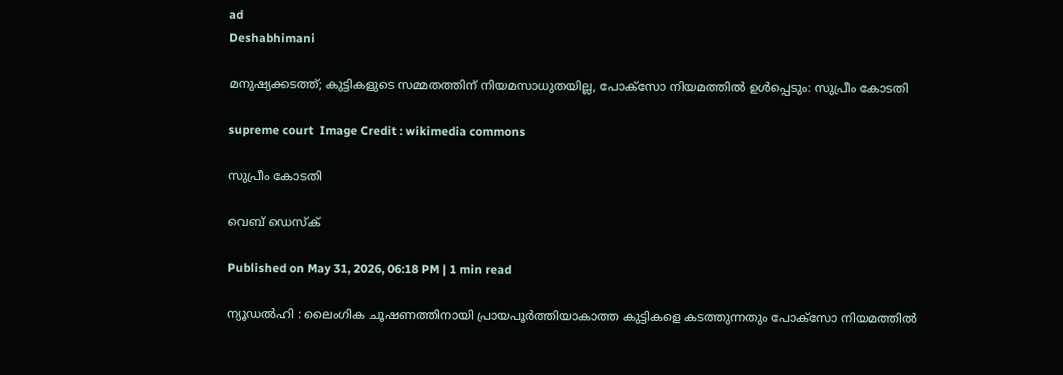ad
Deshabhimani

മനുഷ്യക്കടത്ത്; കുട്ടികളുടെ സമ്മതത്തിന് നിയമസാധുതയില്ല, പോക്സോ നിയമത്തിൽ ഉൾപ്പെടും: സുപ്രീം കോടതി

supreme court  Image Credit : wikimedia commons

സുപ്രീം കോടതി

വെബ് ഡെസ്ക്

Published on May 31, 2026, 06:18 PM | 1 min read

ന്യൂഡൽഹി : ലൈംഗിക ചൂഷണത്തിനായി പ്രായപൂർത്തിയാകാത്ത കുട്ടികളെ കടത്തുന്നതും പോക്സോ നിയമത്തിൽ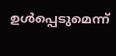ഉൾപ്പെടുമെന്ന്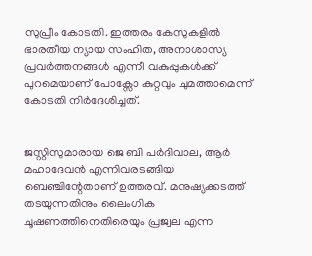സുപ്രീം കോടതി. ഇത്തരം കേസുകളിൽ ഭാരതീയ ന്യായ സംഹിത, അനാശാസ്യ പ്രവർത്തനങ്ങൾ എന്നീ വകുപ്പുകൾക്ക് പുറമെയാണ് പോക്സോ കുറ്റവും ചുമത്താമെന്ന് കോടതി നിർദേശിച്ചത്.


ജസ്റ്റിസുമാരായ ജെ ബി പർദിവാല, ആർ മഹാദേവൻ എന്നിവരടങ്ങിയ ബെഞ്ചിന്റേതാണ് ഉത്തരവ്. മനുഷ്യക്കടത്ത് തടയുന്നതിനും ലൈംഗിക ചൂഷണത്തിനെതിരെയും പ്രജ്വല എന്ന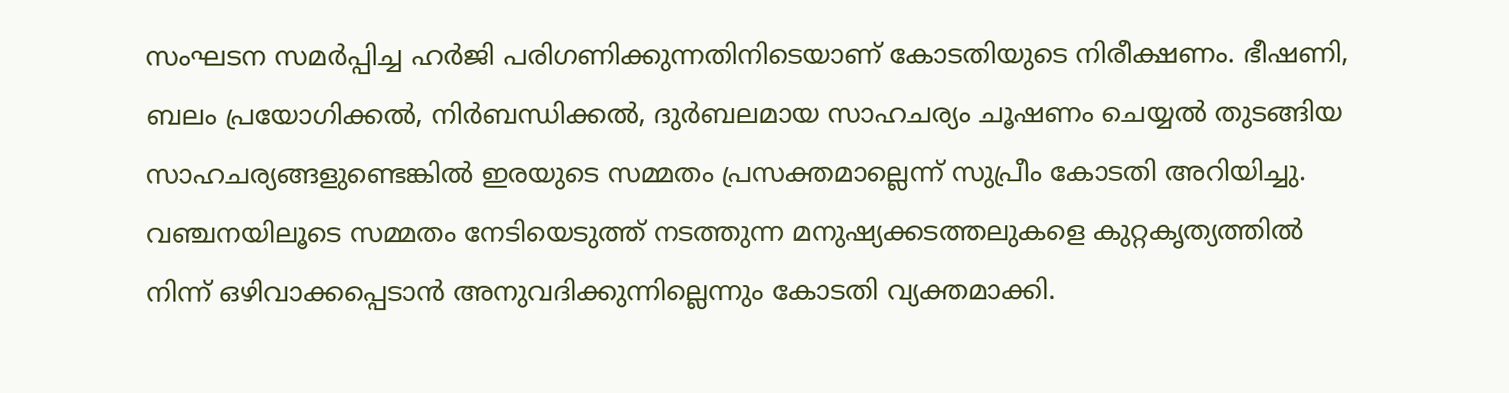സംഘടന സമർപ്പിച്ച ഹർജി പരിഗണിക്കുന്നതിനിടെയാണ് കോടതിയുടെ നിരീക്ഷണം. ഭീഷണി, ബലം പ്രയോഗിക്കൽ, നിർബന്ധിക്കൽ, ദുർബലമായ സാഹചര്യം ചൂഷണം ചെയ്യൽ തുടങ്ങിയ സാഹചര്യങ്ങളുണ്ടെങ്കിൽ ഇരയുടെ സമ്മതം പ്രസക്തമാല്ലെന്ന് സുപ്രീം കോടതി അറിയിച്ചു. വഞ്ചനയിലൂടെ സമ്മതം നേടിയെടുത്ത് നടത്തുന്ന മനുഷ്യക്കടത്തലുകളെ കുറ്റകൃത്യത്തിൽ നിന്ന് ഒഴിവാക്കപ്പെടാൻ അനുവദിക്കുന്നില്ലെന്നും കോടതി വ്യക്തമാക്കി.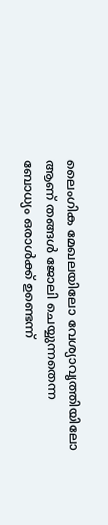ലൈംഗിക മേഖലയിലോ വേശ്യാവൃത്തിയിലോ ആണ് തങ്ങൾ ജോലി ചെയ്യുന്നതെന്ന ബോധ്യം ഒരാൾക്ക് ഉണ്ടെന്ന്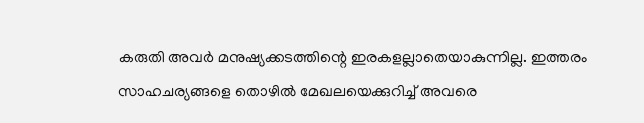കരുതി അവർ മനുഷ്യക്കടത്തിന്റെ ഇരകളല്ലാതെയാകുന്നില്ല. ഇത്തരം സാഹചര്യങ്ങളെ തൊഴിൽ മേഖലയെക്കുറിച്ച് അവരെ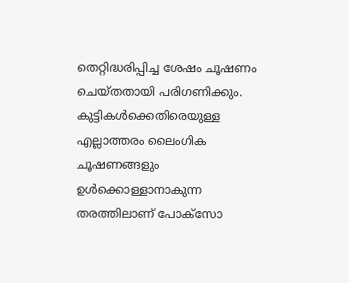തെറ്റിദ്ധരിപ്പിച്ച ശേഷം ചൂഷണം ചെയ്തതായി പരിഗണിക്കും. കുട്ടികൾക്കെതിരെയുള്ള എല്ലാത്തരം ലൈംഗിക ചൂഷണങ്ങളും ഉൾക്കൊള്ളാനാകുന്ന തരത്തിലാണ് പോക്സോ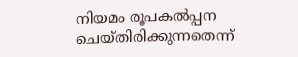നിയമം രൂപകൽപ്പന ചെയ്തിരിക്കുന്നതെന്ന്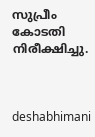സുപ്രീം കോടതി നിരീക്ഷിച്ചു.



deshabhimani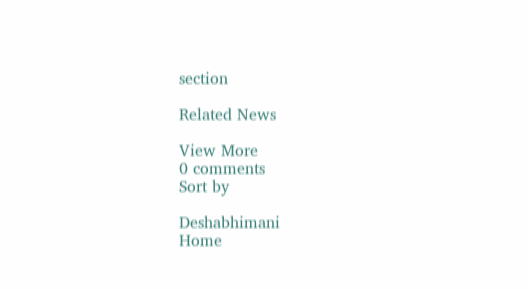section

Related News

View More
0 comments
Sort by

Deshabhimani
Home